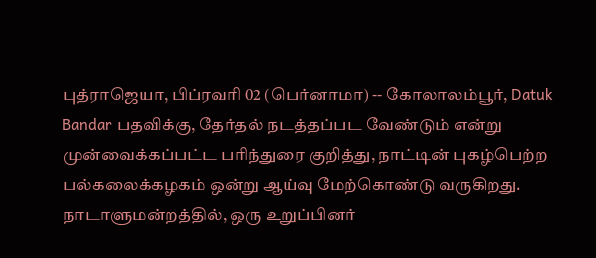புத்ராஜெயா, பிப்ரவரி 02 (பெர்னாமா) -- கோலாலம்பூர், Datuk Bandar பதவிக்கு, தேர்தல் நடத்தப்பட வேண்டும் என்று முன்வைக்கப்பட்ட பரிந்துரை குறித்து, நாட்டின் புகழ்பெற்ற பல்கலைக்கழகம் ஒன்று ஆய்வு மேற்கொண்டு வருகிறது.
நாடாளுமன்றத்தில், ஒரு உறுப்பினர்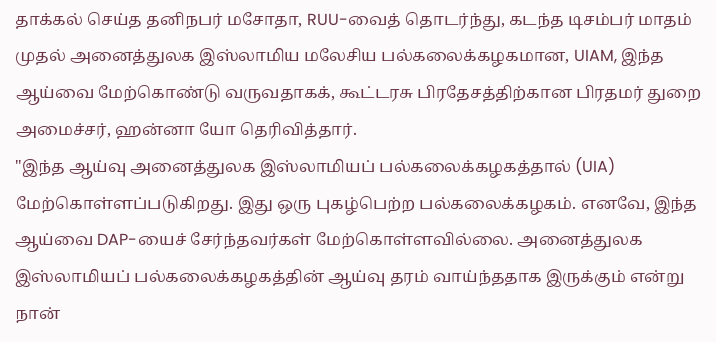தாக்கல் செய்த தனிநபர் மசோதா, RUU-வைத் தொடர்ந்து, கடந்த டிசம்பர் மாதம் முதல் அனைத்துலக இஸ்லாமிய மலேசிய பல்கலைக்கழகமான, UIAM, இந்த ஆய்வை மேற்கொண்டு வருவதாகக், கூட்டரசு பிரதேசத்திற்கான பிரதமர் துறை அமைச்சர், ஹன்னா யோ தெரிவித்தார்.
"இந்த ஆய்வு அனைத்துலக இஸ்லாமியப் பல்கலைக்கழகத்தால் (UIA) மேற்கொள்ளப்படுகிறது. இது ஒரு புகழ்பெற்ற பல்கலைக்கழகம். எனவே, இந்த ஆய்வை DAP-யைச் சேர்ந்தவர்கள் மேற்கொள்ளவில்லை. அனைத்துலக இஸ்லாமியப் பல்கலைக்கழகத்தின் ஆய்வு தரம் வாய்ந்ததாக இருக்கும் என்று நான்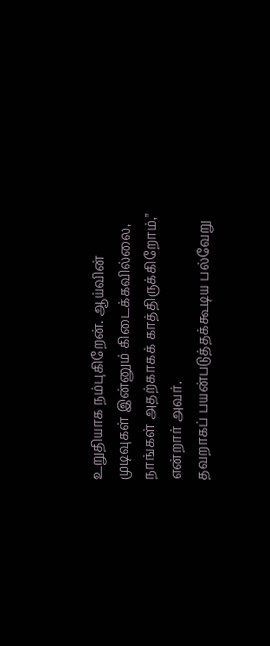உறுதியாக நம்புகிறேன். ஆய்வின் முடிவுகள் இன்னும் கிடைக்கவில்லை, நாங்கள் அதற்காகக் காத்திருக்கிறோம்," என்றார் அவர்.
தவறாகப் பயன்படுத்தக்கூடிய பல்வேறு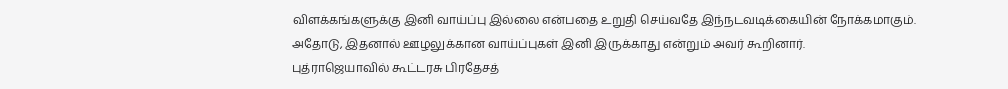விளக்கங்களுக்கு இனி வாய்ப்பு இல்லை என்பதை உறுதி செய்வதே இந்நடவடிக்கையின் நோக்கமாகும்.
அதோடு, இதனால் ஊழலுக்கான வாய்ப்புகள் இனி இருக்காது என்றும் அவர் கூறினார்.
புத்ராஜெயாவில் கூட்டரசு பிரதேசத்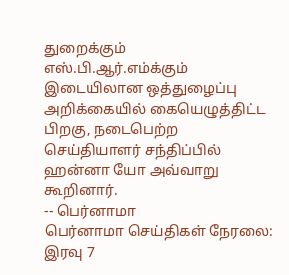துறைக்கும் எஸ்.பி.ஆர்.எம்க்கும் இடையிலான ஒத்துழைப்பு அறிக்கையில் கையெழுத்திட்ட பிறகு, நடைபெற்ற செய்தியாளர் சந்திப்பில் ஹன்னா யோ அவ்வாறு கூறினார்.
-- பெர்னாமா
பெர்னாமா செய்திகள் நேரலை: இரவு 7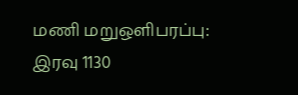மணி மறுஒளிபரப்பு: இரவு 1130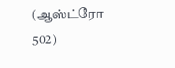(ஆஸ்ட்ரோ 502)